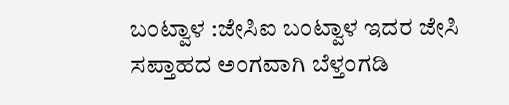ಬಂಟ್ವಾಳ :ಜೇಸಿಐ ಬಂಟ್ವಾಳ ಇದರ ಜೇಸಿ ಸಪ್ತಾಹದ ಅಂಗವಾಗಿ ಬೆಳ್ತಂಗಡಿ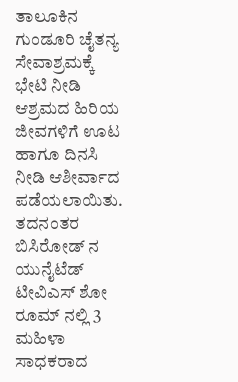ತಾಲೂಕಿನ ಗುಂಡೂರಿ ಚೈತನ್ಯ ಸೇವಾಶ್ರಮಕ್ಕೆ ಭೇಟಿ ನೀಡಿ ಆಶ್ರಮದ ಹಿರಿಯ ಜೀವಗಳಿಗೆ ಊಟ ಹಾಗೂ ದಿನಸಿ ನೀಡಿ ಆಶೀರ್ವಾದ ಪಡೆಯಲಾಯಿತು.
ತದನಂತರ ಬಿಸಿರೋಡ್ ನ ಯುನೈಟೆಡ್ ಟೀವಿಎಸ್ ಶೋ ರೂಮ್ ನಲ್ಲಿ 3 ಮಹಿಳಾ ಸಾಧಕರಾದ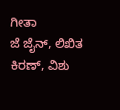ಗೀತಾ
ಜೆ ಜೈನ್, ಲಿಖಿತ ಕಿರಣ್, ವಿಶು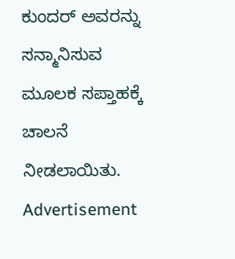ಕುಂದರ್ ಅವರನ್ನು ಸನ್ಮಾನಿಸುವ ಮೂಲಕ ಸಪ್ತಾಹಕ್ಕೆ ಚಾಲನೆ ನೀಡಲಾಯಿತು.
Advertisement